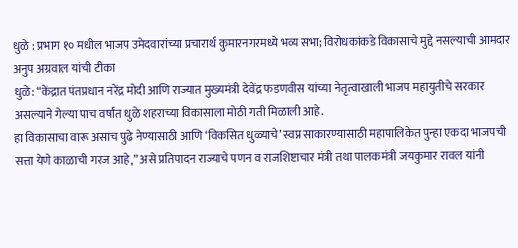धुळे : प्रभाग १० मधील भाजप उमेदवारांच्या प्रचारार्थ कुमारनगरमध्ये भव्य सभा; विरोधकांकडे विकासाचे मुद्दे नसल्याची आमदार अनुप अग्रवाल यांची टीका
धुळे: “केंद्रात पंतप्रधान नरेंद्र मोदी आणि राज्यात मुख्यमंत्री देवेंद्र फडणवीस यांच्या नेतृत्वाखाली भाजप महायुतीचे सरकार असल्याने गेल्या पाच वर्षांत धुळे शहराच्या विकासाला मोठी गती मिळाली आहे.
हा विकासाचा वारू असाच पुढे नेण्यासाठी आणि ‘विकसित धुळ्याचे’ स्वप्न साकारण्यासाठी महापालिकेत पुन्हा एकदा भाजपची सत्ता येणे काळाची गरज आहे,” असे प्रतिपादन राज्याचे पणन व राजशिष्टाचार मंत्री तथा पालकमंत्री जयकुमार रावल यांनी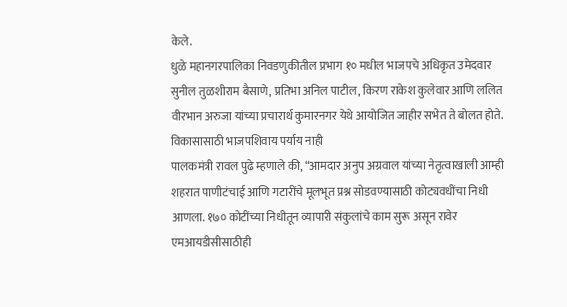केले.
धुळे महानगरपालिका निवडणुकीतील प्रभाग १० मधील भाजपचे अधिकृत उमेदवार सुनील तुळशीराम बैसाणे, प्रतिभा अनिल पाटील, किरण राकेश कुलेवार आणि ललित वीरभान अरुजा यांच्या प्रचारार्थ कुमारनगर येथे आयोजित जाहीर सभेत ते बोलत होते.
विकासासाठी भाजपशिवाय पर्याय नाही
पालकमंत्री रावल पुढे म्हणाले की, “आमदार अनुप अग्रवाल यांच्या नेतृत्वाखाली आम्ही शहरात पाणीटंचाई आणि गटारींचे मूलभूत प्रश्न सोडवण्यासाठी कोट्यवधींचा निधी आणला. १७० कोटींच्या निधीतून व्यापारी संकुलांचे काम सुरू असून रावेर एमआयडीसीसाठीही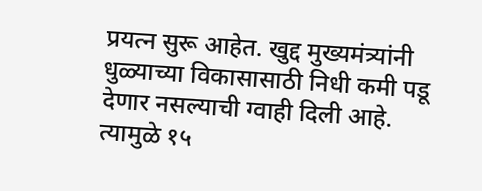प्रयत्न सुरू आहेत. खुद्द मुख्यमंत्र्यांनी धुळ्याच्या विकासासाठी निधी कमी पडू देणार नसल्याची ग्वाही दिली आहे. त्यामुळे १५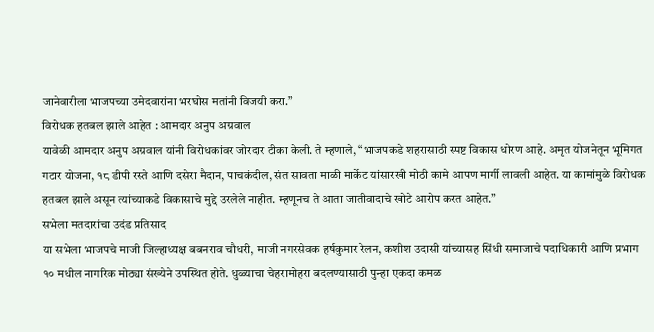जानेवारीला भाजपच्या उमेदवारांना भरघोस मतांनी विजयी करा.”
विरोधक हतबल झाले आहेत : आमदार अनुप अग्रवाल
यावेळी आमदार अनुप अग्रवाल यांनी विरोधकांवर जोरदार टीका केली. ते म्हणाले, “भाजपकडे शहरासाठी स्पष्ट विकास धोरण आहे. अमृत योजनेतून भूमिगत गटार योजना, १८ डीपी रस्ते आणि दसेरा मैदान, पाचकंदील, संत सावता माळी मार्केट यांसारखी मोठी कामे आपण मार्गी लावली आहेत. या कामांमुळे विरोधक हतबल झाले असून त्यांच्याकडे विकासाचे मुद्दे उरलेले नाहीत. म्हणूनच ते आता जातीवादाचे खोटे आरोप करत आहेत.”
सभेला मतदारांचा उदंड प्रतिसाद
या सभेला भाजपचे माजी जिल्हाध्यक्ष बबनराव चौधरी, माजी नगरसेवक हर्षकुमार रेलन, कशीश उदासी यांच्यासह सिंधी समाजाचे पदाधिकारी आणि प्रभाग १० मधील नागरिक मोठ्या संख्येने उपस्थित होते. धुळ्याचा चेहरामोहरा बदलण्यासाठी पुन्हा एकदा कमळ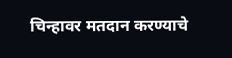चिन्हावर मतदान करण्याचे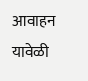आवाहन यावेळी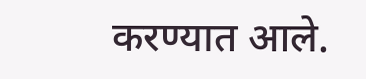करण्यात आले.